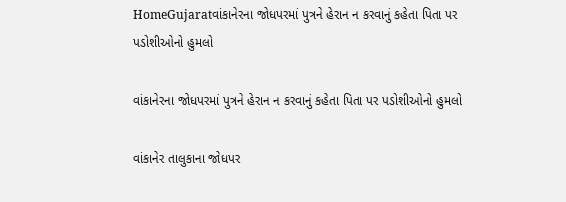HomeGujaratવાંકાનેરના જોધપરમાં પુત્રને હેરાન ન કરવાનું કહેતા પિતા પર પડોશીઓનો હુમલો

વાંકાનેરના જોધપરમાં પુત્રને હેરાન ન કરવાનું કહેતા પિતા પર પડોશીઓનો હુમલો

વાંકાનેર તાલુકાના જોધપર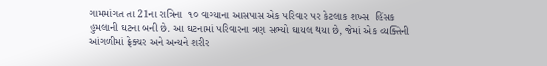ગામમાંગત તા 21ના રાત્રિના  ૧૦ વાગ્યાના આસપાસ એક પરિવાર પર કેટલાક શખ્સ  હિંસક હુમલાની ઘટના બની છે. આ ઘટનામાં પરિવારના ત્રણ સભ્યો ઘાયલ થયા છે, જેમાં એક વ્યક્તિની આંગળીમાં ફ્રેક્ચર અને અન્યને શરીર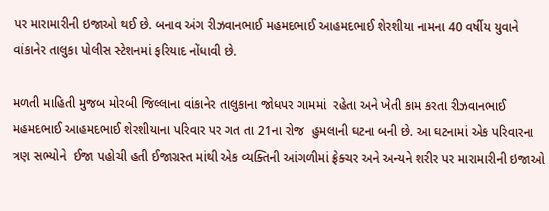પર મારામારીની ઇજાઓ થઈ છે. બનાવ અંગ રીઝવાનભાઈ મહમદભાઈ આહમદભાઈ શેરશીયા નામના 40 વર્ષીય યુવાને  વાંકાનેર તાલુકા પોલીસ સ્ટેશનમાં ફરિયાદ નોંધાવી છે.

મળતી માહિતી મુજબ મોરબી જિલ્લાના વાંકાનેર તાલુકાના જોધપર ગામમાં  રહેતા અને ખેતી કામ કરતા રીઝવાનભાઈ મહમદભાઈ આહમદભાઈ શેરશીયાના પરિવાર પર ગત તા 21ના રોજ  હુમલાની ઘટના બની છે. આ ઘટનામાં એક પરિવારના ત્રણ સભ્યોને  ઈજા પહોચી હતી ઈજાગ્રસ્ત માંથી એક વ્યક્તિની આંગળીમાં ફ્રેક્ચર અને અન્યને શરીર પર મારામારીની ઇજાઓ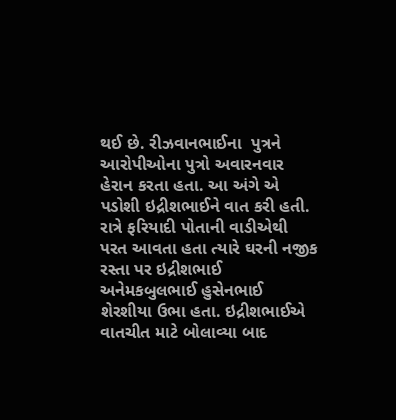થઈ છે. રીઝવાનભાઈના  પુત્રને આરોપીઓના પુત્રો અવારનવાર હેરાન કરતા હતા. આ અંગે એ પડોશી ઇદ્રીશભાઈને વાત કરી હતી. રાત્રે ફરિયાદી પોતાની વાડીએથી પરત આવતા હતા ત્યારે ઘરની નજીક રસ્તા પર ઇદ્રીશભાઈ અનેમકબુલભાઈ હુસેનભાઈ શેરશીયા ઉભા હતા. ઇદ્રીશભાઈએ વાતચીત માટે બોલાવ્યા બાદ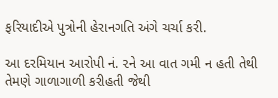ફરિયાદીએ પુત્રોની હેરાનગતિ અંગે ચર્ચા કરી.

આ દરમિયાન આરોપી નં. ૨ને આ વાત ગમી ન હતી તેથી તેમણે ગાળાગાળી કરીહતી જેથી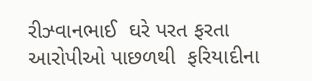રીઝ્વાનભાઈ  ઘરે પરત ફરતા આરોપીઓ પાછળથી  ફરિયાદીના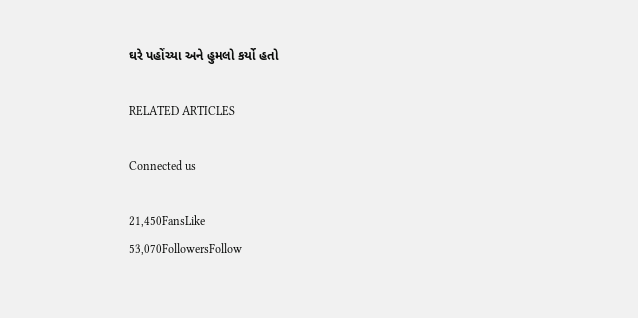ઘરે પહોંચ્યા અને હુમલો કર્યો હતો

RELATED ARTICLES

Connected us

21,450FansLike
53,070FollowersFollow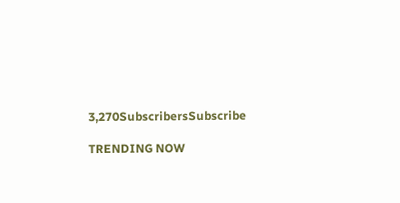3,270SubscribersSubscribe

TRENDING NOW